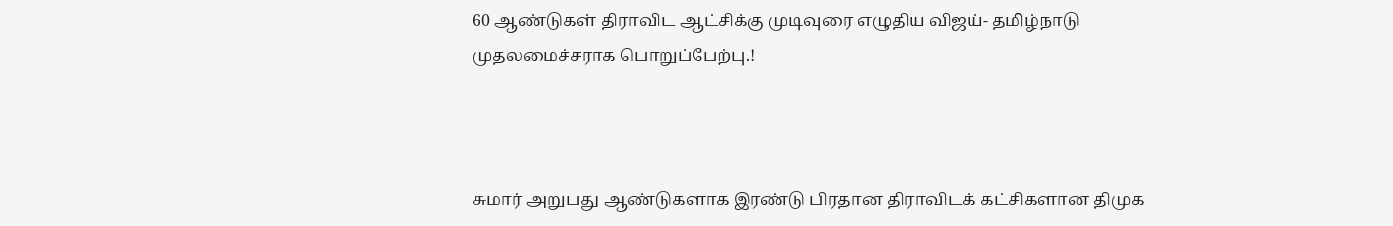60 ஆண்டுகள் திராவிட ஆட்சிக்கு முடிவுரை எழுதிய விஜய்- தமிழ்நாடு முதலமைச்சராக பொறுப்பேற்பு.!



சுமார் அறுபது ஆண்டுகளாக இரண்டு பிரதான திராவிடக் கட்சிகளான திமுக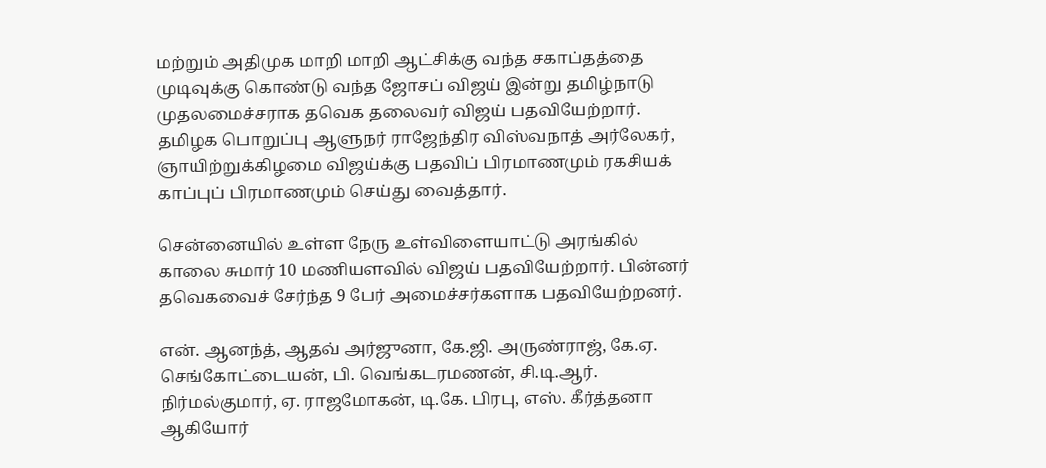மற்றும் அதிமுக மாறி மாறி ஆட்சிக்கு வந்த சகாப்தத்தை முடிவுக்கு கொண்டு வந்த ஜோசப் விஜய் இன்று தமிழ்நாடு முதலமைச்சராக தவெக தலைவர் விஜய் பதவியேற்றார். தமிழக பொறுப்பு ஆளுநர் ராஜேந்திர விஸ்வநாத் அர்லேகர், ஞாயிற்றுக்கிழமை விஜய்க்கு பதவிப் பிரமாணமும் ரகசியக் காப்புப் பிரமாணமும் செய்து வைத்தார்.

சென்னையில் உள்ள நேரு உள்விளையாட்டு அரங்கில் காலை சுமார் 10 மணியளவில் விஜய் பதவியேற்றார். பின்னர் தவெகவைச் சேர்ந்த 9 பேர் அமைச்சர்களாக பதவியேற்றனர்.

என். ஆனந்த், ஆதவ் அர்ஜுனா, கே.ஜி. அருண்ராஜ், கே.ஏ. செங்கோட்டையன், பி. வெங்கடரமணன், சி.டி.ஆர். நிர்மல்குமார், ஏ. ராஜமோகன், டி.கே. பிரபு, எஸ். கீர்த்தனா ஆகியோர்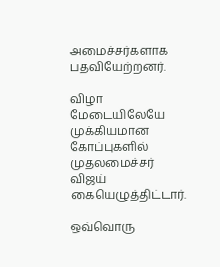அமைச்சர்களாக பதவியேற்றனர்.

விழா மேடையிலேயே முக்கியமான கோப்புகளில் முதலமைச்சர் விஜய் கையெழுத்திட்டார்.

ஒவ்வொரு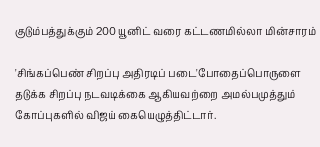குடும்பத்துக்கும் 200 யூனிட் வரை கட்டணமில்லா மின்சாரம்

'சிங்கப்பெண் சிறப்பு அதிரடிப் படை'போதைப்பொருளை தடுக்க சிறப்பு நடவடிக்கை ஆகியவற்றை அமல்பமுத்தும் கோப்புகளில் விஜய் கையெழுத்திட்டார்.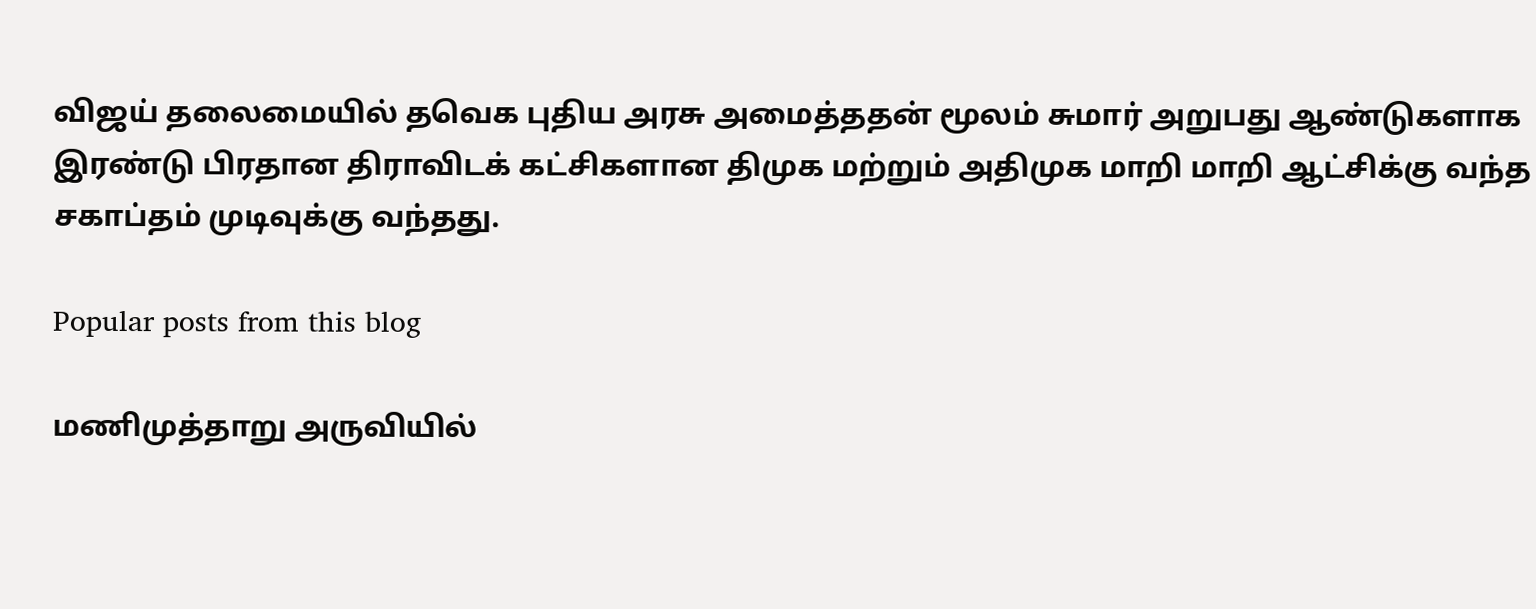விஜய் தலைமையில் தவெக புதிய அரசு அமைத்ததன் மூலம் சுமார் அறுபது ஆண்டுகளாக இரண்டு பிரதான திராவிடக் கட்சிகளான திமுக மற்றும் அதிமுக மாறி மாறி ஆட்சிக்கு வந்த சகாப்தம் முடிவுக்கு வந்தது.

Popular posts from this blog

மணிமுத்தாறு அருவியில்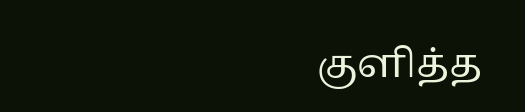குளித்த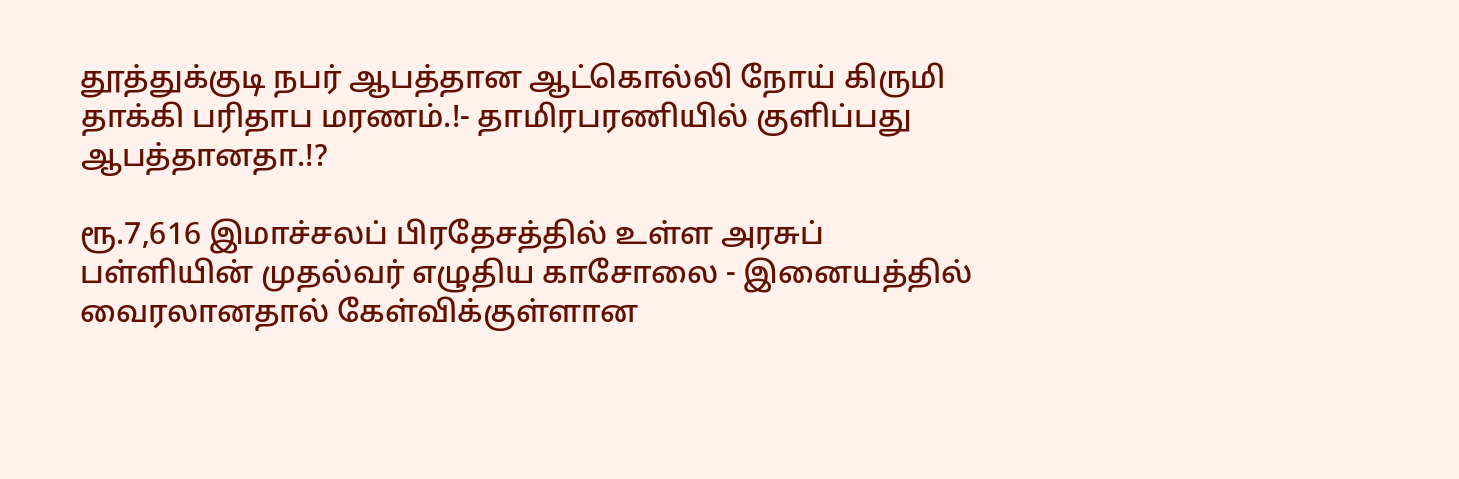தூத்துக்குடி நபர் ஆபத்தான ஆட்கொல்லி நோய் கிருமி தாக்கி பரிதாப மரணம்.!- தாமிரபரணியில் குளிப்பது ஆபத்தானதா.!?

ரூ.7,616 இமாச்சலப் பிரதேசத்தில் உள்ள அரசுப் பள்ளியின் முதல்வர் எழுதிய காசோலை - இனையத்தில் வைரலானதால் கேள்விக்குள்ளான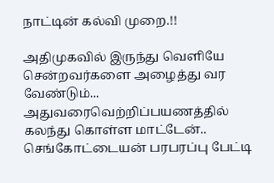நாட்டின் கல்வி முறை.!!

அதிமுகவில் இருந்து வெளியே சென்றவர்களை அழைத்து வர வேண்டும்... அதுவரைவெற்றிப்பயணத்தில் கலந்து கொள்ள மாட்டேன்.. செங்கோட்டையன் பரபரப்பு பேட்டி